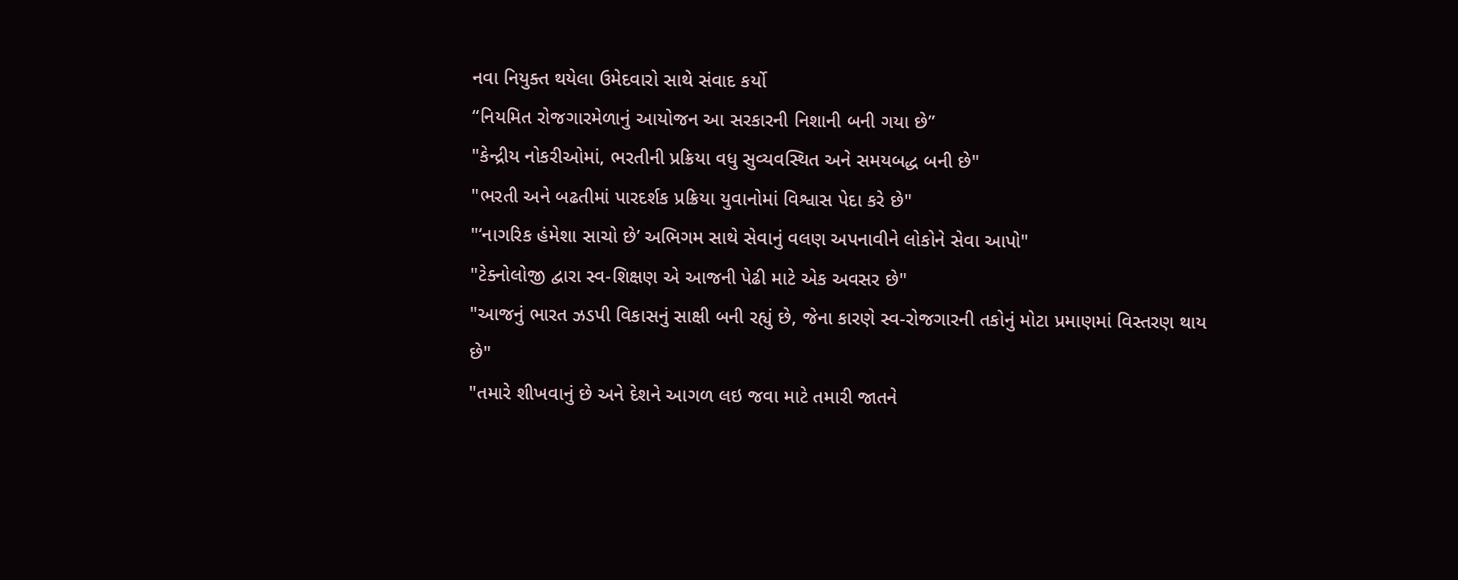નવા નિયુક્ત થયેલા ઉમેદવારો સાથે સંવાદ કર્યો
“નિયમિત રોજગારમેળાનું આયોજન આ સરકારની નિશાની બની ગયા છે”
"કેન્દ્રીય નોકરીઓમાં, ભરતીની પ્રક્રિયા વધુ સુવ્યવસ્થિત અને સમયબદ્ધ બની છે"
"ભરતી અને બઢતીમાં પારદર્શક પ્રક્રિયા યુવાનોમાં વિશ્વાસ પેદા કરે છે"
"‘નાગરિક હંમેશા સાચો છે’ અભિગમ સાથે સેવાનું વલણ અપનાવીને લોકોને સેવા આપો"
"ટેક્નોલોજી દ્વારા સ્વ-શિક્ષણ એ આજની પેઢી માટે એક અવસર છે"
"આજનું ભારત ઝડપી વિકાસનું સાક્ષી બની રહ્યું છે, જેના કારણે સ્વ-રોજગારની તકોનું મોટા પ્રમાણમાં વિસ્તરણ થાય છે"
"તમારે શીખવાનું છે અને દેશને આગળ લઇ જવા માટે તમારી જાતને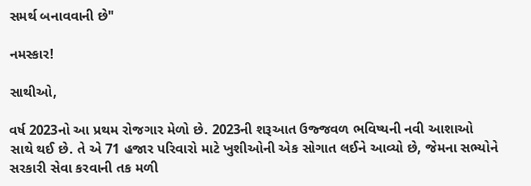સમર્થ બનાવવાની છે"

નમસ્કાર!

સાથીઓ,

વર્ષ 2023નો આ પ્રથમ રોજગાર મેળો છે. 2023ની શરૂઆત ઉજ્જવળ ભવિષ્યની નવી આશાઓ સાથે થઈ છે. તે એ 71 હજાર પરિવારો માટે ખુશીઓની એક સોગાત લઈને આવ્યો છે, જેમના સભ્યોને સરકારી સેવા કરવાની તક મળી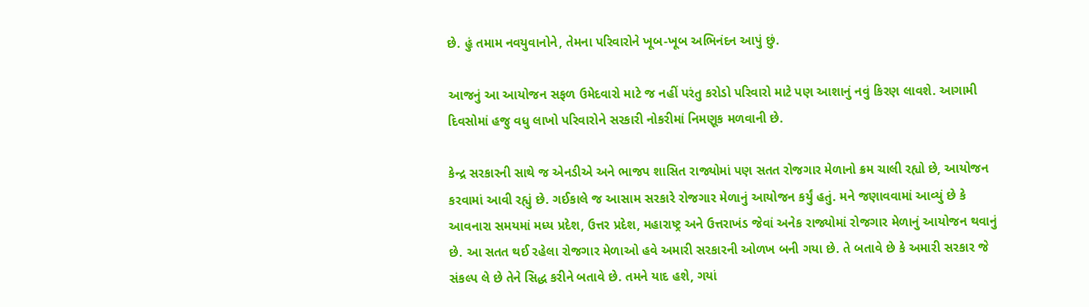છે. હું તમામ નવયુવાનોને, તેમના પરિવારોને ખૂબ-ખૂબ અભિનંદન આપું છું.

આજનું આ આયોજન સફળ ઉમેદવારો માટે જ નહીં પરંતુ કરોડો પરિવારો માટે પણ આશાનું નવું કિરણ લાવશે. આગામી દિવસોમાં હજુ વધુ લાખો પરિવારોને સરકારી નોકરીમાં નિમણૂક મળવાની છે.

કેન્દ્ર સરકારની સાથે જ એનડીએ અને ભાજપ શાસિત રાજ્યોમાં પણ સતત રોજગાર મેળાનો ક્રમ ચાલી રહ્યો છે, આયોજન કરવામાં આવી રહ્યું છે. ગઈકાલે જ આસામ સરકારે રોજગાર મેળાનું આયોજન કર્યું હતું. મને જણાવવામાં આવ્યું છે કે આવનારા સમયમાં મધ્ય પ્રદેશ, ઉત્તર પ્રદેશ, મહારાષ્ટ્ર અને ઉત્તરાખંડ જેવાં અનેક રાજ્યોમાં રોજગાર મેળાનું આયોજન થવાનું છે. આ સતત થઈ રહેલા રોજગાર મેળાઓ હવે અમારી સરકારની ઓળખ બની ગયા છે. તે બતાવે છે કે અમારી સરકાર જે સંકલ્પ લે છે તેને સિદ્ધ કરીને બતાવે છે. તમને યાદ હશે, ગયાં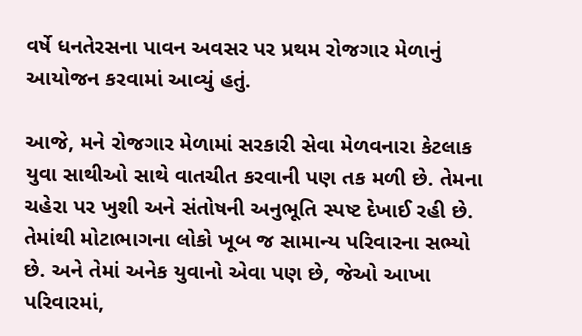વર્ષે ધનતેરસના પાવન અવસર પર પ્રથમ રોજગાર મેળાનું આયોજન કરવામાં આવ્યું હતું.

આજે, મને રોજગાર મેળામાં સરકારી સેવા મેળવનારા કેટલાક યુવા સાથીઓ સાથે વાતચીત કરવાની પણ તક મળી છે. તેમના ચહેરા પર ખુશી અને સંતોષની અનુભૂતિ સ્પષ્ટ દેખાઈ રહી છે. તેમાંથી મોટાભાગના લોકો ખૂબ જ સામાન્ય પરિવારના સભ્યો છે. અને તેમાં અનેક યુવાનો એવા પણ છે, જેઓ આખા પરિવારમાં,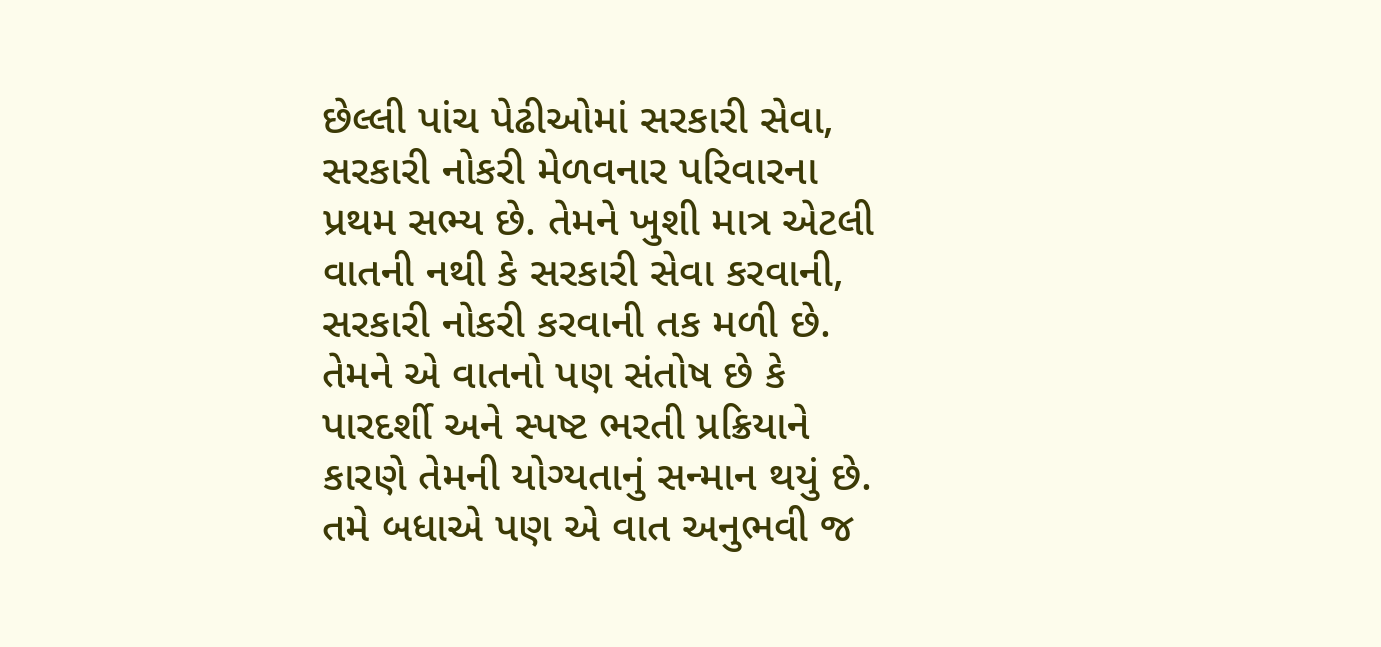છેલ્લી પાંચ પેઢીઓમાં સરકારી સેવા, સરકારી નોકરી મેળવનાર પરિવારના પ્રથમ સભ્ય છે. તેમને ખુશી માત્ર એટલી વાતની નથી કે સરકારી સેવા કરવાની, સરકારી નોકરી કરવાની તક મળી છે. તેમને એ વાતનો પણ સંતોષ છે કે પારદર્શી અને સ્પષ્ટ ભરતી પ્રક્રિયાને કારણે તેમની યોગ્યતાનું સન્માન થયું છે. તમે બધાએ પણ એ વાત અનુભવી જ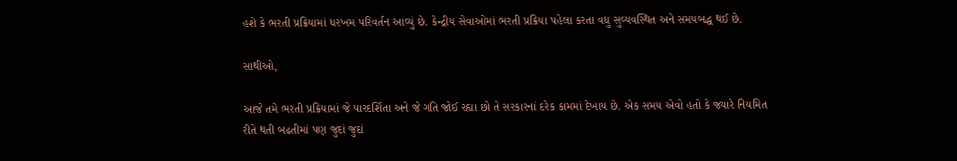હશે કે ભરતી પ્રક્રિયામાં ધરખમ પરિવર્તન આવ્યું છે. કેન્દ્રીય સેવાઓમાં ભરતી પ્રક્રિયા પહેલા કરતા વધુ સુવ્યવસ્થિત અને સમયબદ્ધ થઈ છે.

સાથીઓ,

આજે તમે ભરતી પ્રક્રિયામાં જે પારદર્શિતા અને જે ગતિ જોઈ રહ્યા છો તે સરકારનાં દરેક કામમાં દેખાય છે. એક સમય એવો હતો કે જ્યારે નિયમિત રીતે થતી બઢતીમાં પણ જુદાં જુદાં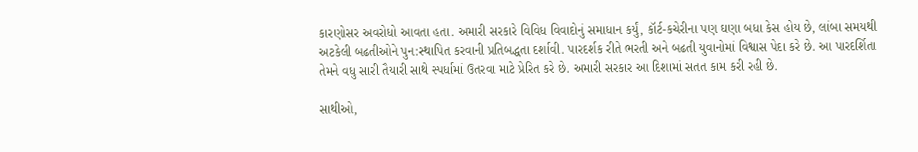કારણોસર અવરોધો આવતા હતા. અમારી સરકારે વિવિધ વિવાદોનું સમાધાન કર્યું, કૉર્ટ-કચેરીના પણ ઘણા બધા કેસ હોય છે, લાંબા સમયથી અટકેલી બઢતીઓને પુન:સ્થાપિત કરવાની પ્રતિબદ્ધતા દર્શાવી. પારદર્શક રીતે ભરતી અને બઢતી યુવાનોમાં વિશ્વાસ પેદા કરે છે. આ પારદર્શિતા તેમને વધુ સારી તૈયારી સાથે સ્પર્ધામાં ઉતરવા માટે પ્રેરિત કરે છે. અમારી સરકાર આ દિશામાં સતત કામ કરી રહી છે.

સાથીઓ,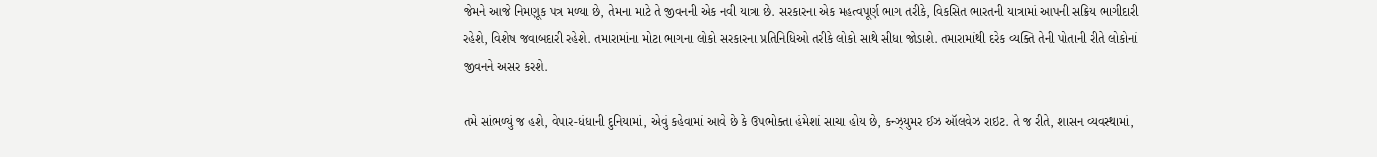જેમને આજે નિમણૂક પત્ર મળ્યા છે, તેમના માટે તે જીવનની એક નવી યાત્રા છે. સરકારના એક મહત્વપૂર્ણ ભાગ તરીકે, વિકસિત ભારતની યાત્રામાં આપની સક્રિય ભાગીદારી રહેશે, વિશેષ જવાબદારી રહેશે. તમારામાંના મોટા ભાગના લોકો સરકારના પ્રતિનિધિઓ તરીકે લોકો સાથે સીધા જોડાશે. તમારામાંથી દરેક વ્યક્તિ તેની પોતાની રીતે લોકોનાં જીવનને અસર કરશે.

તમે સાંભળ્યું જ હશે, વેપાર-ધંધાની દુનિયામાં, એવું કહેવામાં આવે છે કે ઉપભોક્તા હંમેશાં સાચા હોય છે, કન્ઝ્યુમર ઈઝ ઑલવેઝ રાઇટ. તે જ રીતે, શાસન વ્યવસ્થામાં,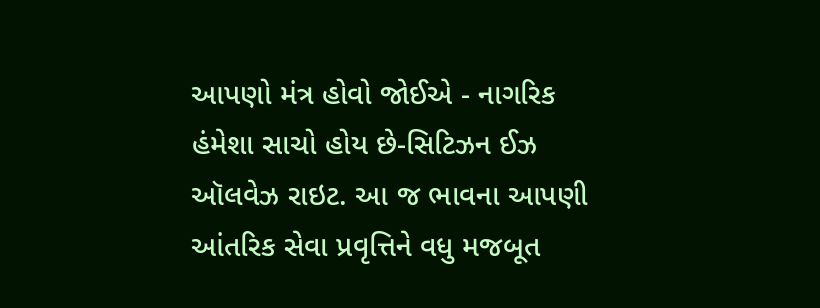આપણો મંત્ર હોવો જોઈએ - નાગરિક હંમેશા સાચો હોય છે-સિટિઝન ઈઝ ઑલવેઝ રાઇટ. આ જ ભાવના આપણી આંતરિક સેવા પ્રવૃત્તિને વધુ મજબૂત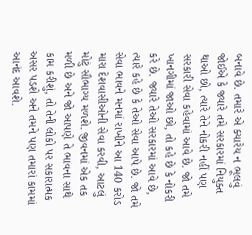બનાવે છે. તમારે એ ક્યારેય ન ભૂલવું જોઈએ કે જ્યારે તમે સરકારમાં નિયુક્ત થાઓ છો, ત્યારે તેને નોકરી નહીં પણ સરકારી સેવા કહેવામાં આવે છે. જો તમે ખાનગીમાં જાઓ છો, તો કહે છે કે નોકરી કરે છે. જ્યારે તેઓ સરકારમાં આવે છે, ત્યારે કહે છે કે તેઓ સેવા આપે છે. જો તમે સેવા ભાવને મનમાં રાખીને આ 140 કરોડ મારા દેશવાસીઓની સેવા કરવી, આટલું મોટું સૌભાગ્ય મળશે. જીવનમાં એક તક મળી છે અને જો આપણે તે ભાવના સાથે કામ કરીશું, તો તેની લોકો પર સકારાત્મક અસર પડશે અને તમને પણ તમારાં કામમાં આનંદ આવશે.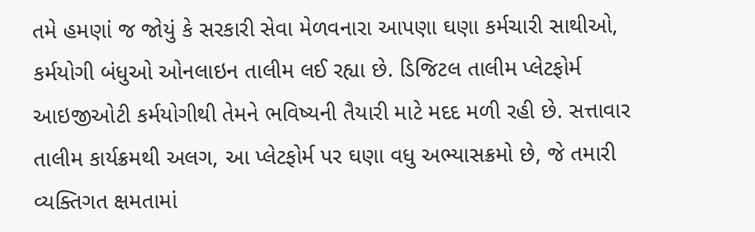તમે હમણાં જ જોયું કે સરકારી સેવા મેળવનારા આપણા ઘણા કર્મચારી સાથીઓ, કર્મયોગી બંધુઓ ઓનલાઇન તાલીમ લઈ રહ્યા છે. ડિજિટલ તાલીમ પ્લેટફોર્મ આઇજીઓટી કર્મયોગીથી તેમને ભવિષ્યની તૈયારી માટે મદદ મળી રહી છે. સત્તાવાર તાલીમ કાર્યક્રમથી અલગ, આ પ્લેટફોર્મ પર ઘણા વધુ અભ્યાસક્રમો છે, જે તમારી વ્યક્તિગત ક્ષમતામાં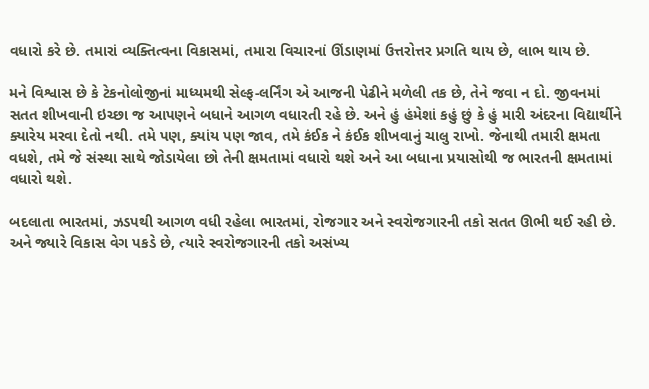વધારો કરે છે. તમારાં વ્યક્તિત્વના વિકાસમાં, તમારા વિચારનાં ઊંડાણમાં ઉત્તરોત્તર પ્રગતિ થાય છે, લાભ થાય છે.

મને વિશ્વાસ છે કે ટેકનોલોજીનાં માધ્યમથી સેલ્ફ-લર્નિંગ એ આજની પેઢીને મળેલી તક છે, તેને જવા ન દો. જીવનમાં સતત શીખવાની ઇચ્છા જ આપણને બધાને આગળ વધારતી રહે છે. અને હું હંમેશાં કહું છું કે હું મારી અંદરના વિદ્યાર્થીને ક્યારેય મરવા દેતો નથી. તમે પણ, ક્યાંય પણ જાવ, તમે કંઈક ને કંઈક શીખવાનું ચાલુ રાખો. જેનાથી તમારી ક્ષમતા વધશે, તમે જે સંસ્થા સાથે જોડાયેલા છો તેની ક્ષમતામાં વધારો થશે અને આ બધાના પ્રયાસોથી જ ભારતની ક્ષમતામાં વધારો થશે.

બદલાતા ભારતમાં, ઝડપથી આગળ વધી રહેલા ભારતમાં, રોજગાર અને સ્વરોજગારની તકો સતત ઊભી થઈ રહી છે. અને જ્યારે વિકાસ વેગ પકડે છે, ત્યારે સ્વરોજગારની તકો અસંખ્ય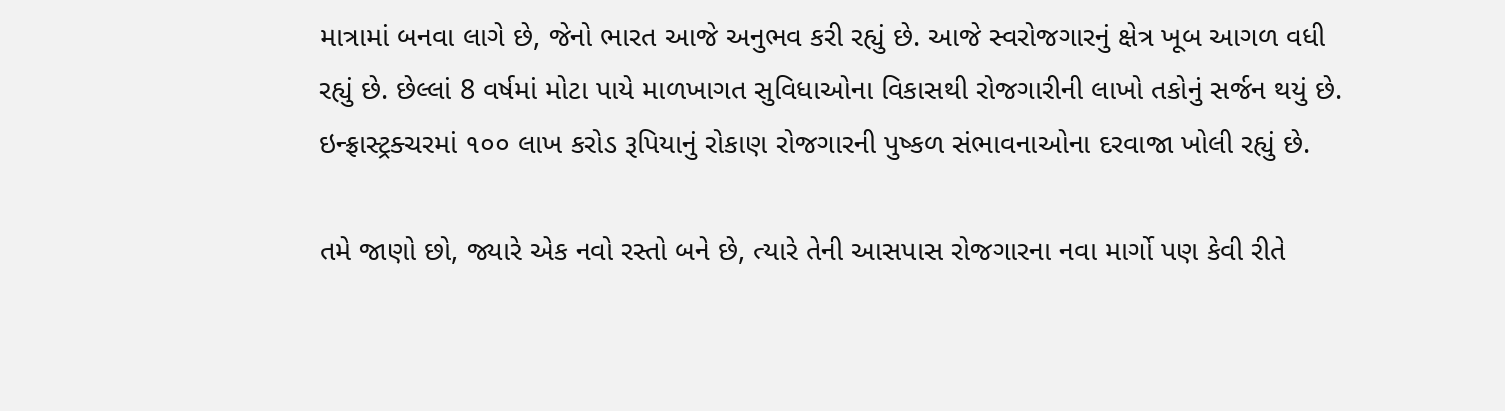માત્રામાં બનવા લાગે છે, જેનો ભારત આજે અનુભવ કરી રહ્યું છે. આજે સ્વરોજગારનું ક્ષેત્ર ખૂબ આગળ વધી રહ્યું છે. છેલ્લાં 8 વર્ષમાં મોટા પાયે માળખાગત સુવિધાઓના વિકાસથી રોજગારીની લાખો તકોનું સર્જન થયું છે. ઇન્ફ્રાસ્ટ્રક્ચરમાં ૧૦૦ લાખ કરોડ રૂપિયાનું રોકાણ રોજગારની પુષ્કળ સંભાવનાઓના દરવાજા ખોલી રહ્યું છે.

તમે જાણો છો, જ્યારે એક નવો રસ્તો બને છે, ત્યારે તેની આસપાસ રોજગારના નવા માર્ગો પણ કેવી રીતે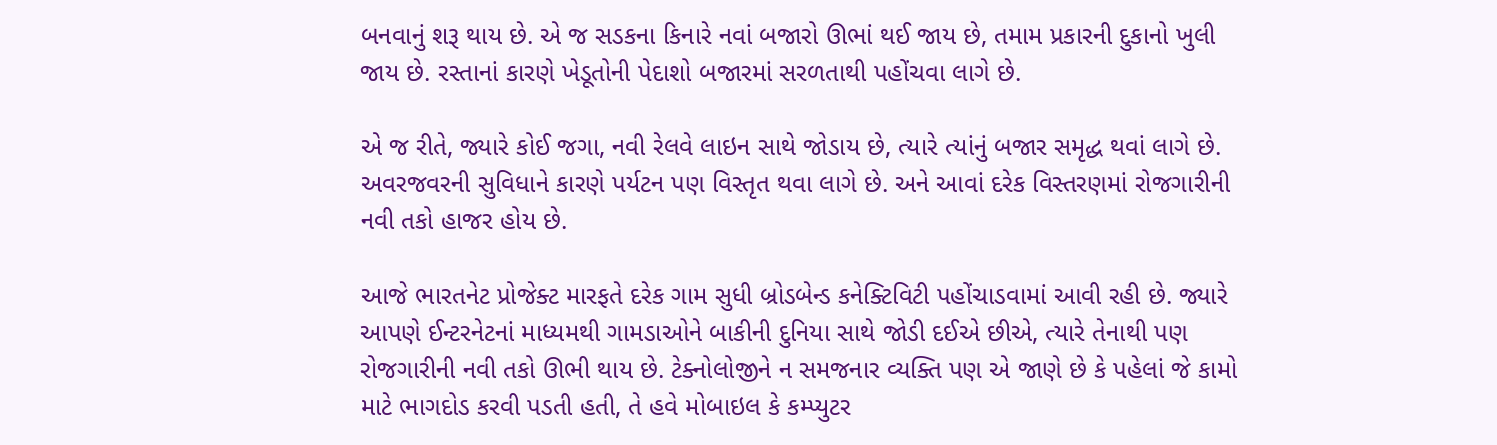બનવાનું શરૂ થાય છે. એ જ સડકના કિનારે નવાં બજારો ઊભાં થઈ જાય છે, તમામ પ્રકારની દુકાનો ખુલી જાય છે. રસ્તાનાં કારણે ખેડૂતોની પેદાશો બજારમાં સરળતાથી પહોંચવા લાગે છે.

એ જ રીતે, જ્યારે કોઈ જગા, નવી રેલવે લાઇન સાથે જોડાય છે, ત્યારે ત્યાંનું બજાર સમૃદ્ધ થવાં લાગે છે. અવરજવરની સુવિધાને કારણે પર્યટન પણ વિસ્તૃત થવા લાગે છે. અને આવાં દરેક વિસ્તરણમાં રોજગારીની નવી તકો હાજર હોય છે.

આજે ભારતનેટ પ્રોજેક્ટ મારફતે દરેક ગામ સુધી બ્રોડબેન્ડ કનેક્ટિવિટી પહોંચાડવામાં આવી રહી છે. જ્યારે આપણે ઈન્ટરનેટનાં માધ્યમથી ગામડાઓને બાકીની દુનિયા સાથે જોડી દઈએ છીએ, ત્યારે તેનાથી પણ રોજગારીની નવી તકો ઊભી થાય છે. ટેક્નોલોજીને ન સમજનાર વ્યક્તિ પણ એ જાણે છે કે પહેલાં જે કામો માટે ભાગદોડ કરવી પડતી હતી, તે હવે મોબાઇલ કે કમ્પ્યુટર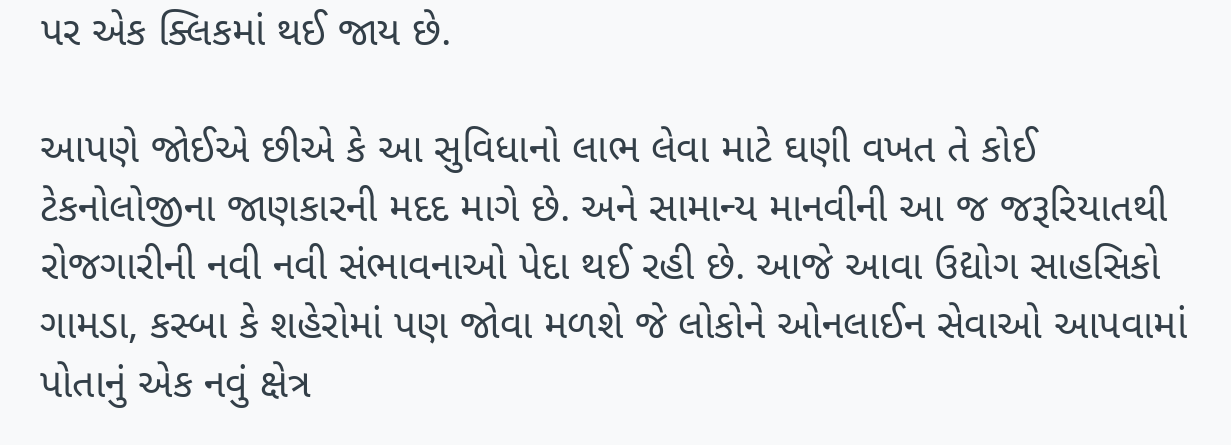પર એક ક્લિકમાં થઈ જાય છે.

આપણે જોઈએ છીએ કે આ સુવિધાનો લાભ લેવા માટે ઘણી વખત તે કોઈ ટેકનોલોજીના જાણકારની મદદ માગે છે. અને સામાન્ય માનવીની આ જ જરૂરિયાતથી રોજગારીની નવી નવી સંભાવનાઓ પેદા થઈ રહી છે. આજે આવા ઉદ્યોગ સાહસિકો ગામડા, કસ્બા કે શહેરોમાં પણ જોવા મળશે જે લોકોને ઓનલાઈન સેવાઓ આપવામાં પોતાનું એક નવું ક્ષેત્ર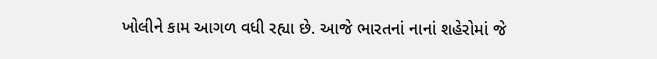ખોલીને કામ આગળ વધી રહ્યા છે. આજે ભારતનાં નાનાં શહેરોમાં જે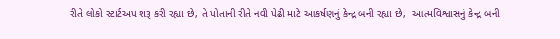રીતે લોકો સ્ટાર્ટઅપ શરૂ કરી રહ્યા છે, તે પોતાની રીતે નવી પેઢી માટે આકર્ષણનું કેન્દ્ર બની રહ્યા છે,  આત્મવિશ્વાસનું કેન્દ્ર બની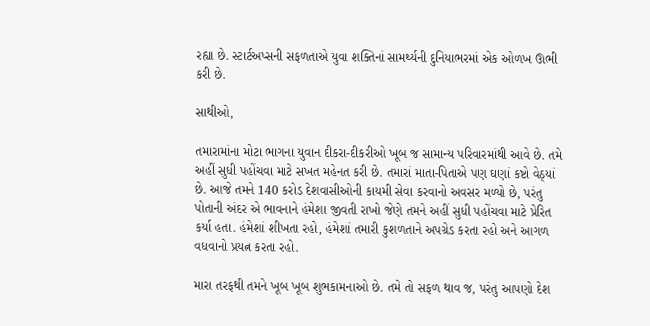રહ્યા છે. સ્ટાર્ટઅપ્સની સફળતાએ યુવા શક્તિનાં સામર્થ્યની દુનિયાભરમાં એક ઓળખ ઊભી કરી છે.

સાથીઓ,

તમારામાંના મોટા ભાગના યુવાન દીકરા-દીકરીઓ ખૂબ જ સામાન્ય પરિવારમાંથી આવે છે. તમે અહીં સુધી પહોંચવા માટે સખત મહેનત કરી છે. તમારાં માતા-પિતાએ પણ ઘણાં કષ્ટો વેઠ્યાં છે. આજે તમને 140 કરોડ દેશવાસીઓની કાયમી સેવા કરવાનો અવસર મળ્યો છે, પરંતુ પોતાની અંદર એ ભાવનાને હંમેશા જીવતી રાખો જેણે તમને અહીં સુધી પહોંચવા માટે પ્રેરિત કર્યા હતા. હંમેશાં શીખતા રહો, હંમેશાં તમારી કુશળતાને અપગ્રેડ કરતા રહો અને આગળ વધવાનો પ્રયત્ન કરતા રહો.

મારા તરફથી તમને ખૂબ ખૂબ શુભકામનાઓ છે. તમે તો સફળ થાવ જ, પરંતુ આપણો દેશ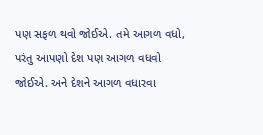પણ સફળ થવો જોઈએ. તમે આગળ વધો, પરંતુ આપણો દેશ પણ આગળ વધવો જોઈએ. અને દેશને આગળ વધારવા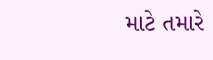માટે તમારે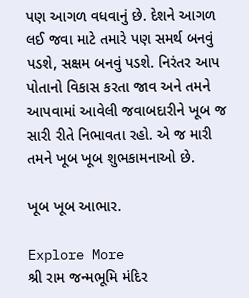પણ આગળ વધવાનું છે. દેશને આગળ લઈ જવા માટે તમારે પણ સમર્થ બનવું પડશે, સક્ષમ બનવું પડશે. નિરંતર આપ પોતાનો વિકાસ કરતા જાવ અને તમને આપવામાં આવેલી જવાબદારીને ખૂબ જ સારી રીતે નિભાવતા રહો. એ જ મારી તમને ખૂબ ખૂબ શુભકામનાઓ છે.

ખૂબ ખૂબ આભાર.

Explore More
શ્રી રામ જન્મભૂમિ મંદિર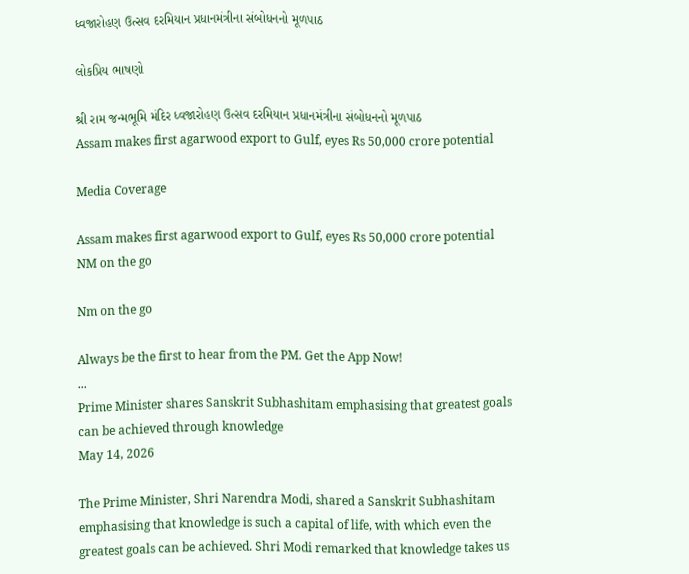ધ્વજારોહણ ઉત્સવ દરમિયાન પ્રધાનમંત્રીના સંબોધનનો મૂળપાઠ

લોકપ્રિય ભાષણો

શ્રી રામ જન્મભૂમિ મંદિર ધ્વજારોહણ ઉત્સવ દરમિયાન પ્રધાનમંત્રીના સંબોધનનો મૂળપાઠ
Assam makes first agarwood export to Gulf, eyes Rs 50,000 crore potential

Media Coverage

Assam makes first agarwood export to Gulf, eyes Rs 50,000 crore potential
NM on the go

Nm on the go

Always be the first to hear from the PM. Get the App Now!
...
Prime Minister shares Sanskrit Subhashitam emphasising that greatest goals can be achieved through knowledge
May 14, 2026

The Prime Minister, Shri Narendra Modi, shared a Sanskrit Subhashitam emphasising that knowledge is such a capital of life, with which even the greatest goals can be achieved. Shri Modi remarked that knowledge takes us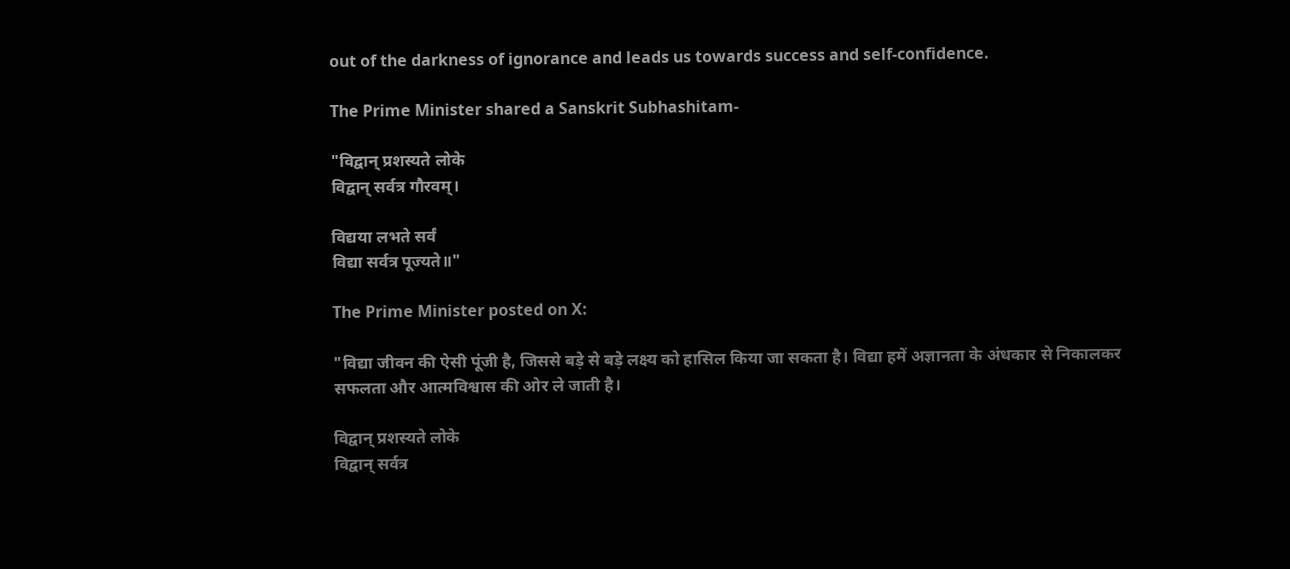out of the darkness of ignorance and leads us towards success and self-confidence.

The Prime Minister shared a Sanskrit Subhashitam-

"विद्वान् प्रशस्यते लोके
विद्वान् सर्वत्र गौरवम्।

विद्यया लभते सर्वं
विद्या सर्वत्र पूज्यते॥"

The Prime Minister posted on X:

"विद्या जीवन की ऐसी पूंजी है, जिससे बड़े से बड़े लक्ष्य को हासिल किया जा सकता है। विद्या हमें अज्ञानता के अंधकार से निकालकर सफलता और आत्मविश्वास की ओर ले जाती है।

विद्वान् प्रशस्यते लोके
विद्वान् सर्वत्र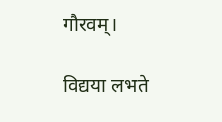गौरवम्।

विद्यया लभते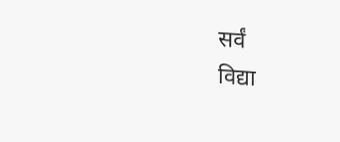सर्वं
विद्या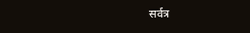सर्वत्र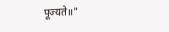पूज्यते॥"